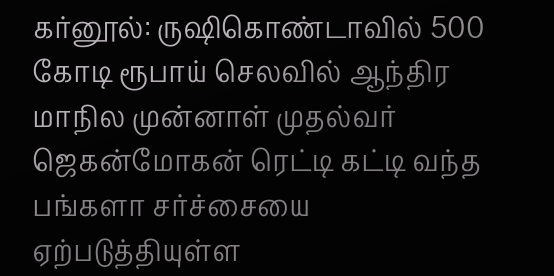கர்னூல்: ருஷிகொண்டாவில் 500 கோடி ரூபாய் செலவில் ஆந்திர மாநில முன்னாள் முதல்வர் ஜெகன்மோகன் ரெட்டி கட்டி வந்த பங்களா சர்ச்சையை ஏற்படுத்தியுள்ள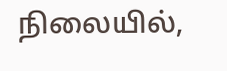நிலையில்,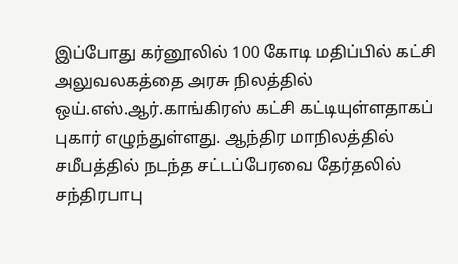இப்போது கர்னூலில் 100 கோடி மதிப்பில் கட்சி அலுவலகத்தை அரசு நிலத்தில் ஒய்.எஸ்.ஆர்.காங்கிரஸ் கட்சி கட்டியுள்ளதாகப் புகார் எழுந்துள்ளது. ஆந்திர மாநிலத்தில் சமீபத்தில் நடந்த சட்டப்பேரவை தேர்தலில் சந்திரபாபு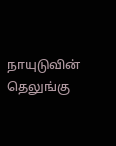நாயுடுவின் தெலுங்கு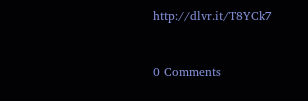http://dlvr.it/T8YCk7


0 Comments